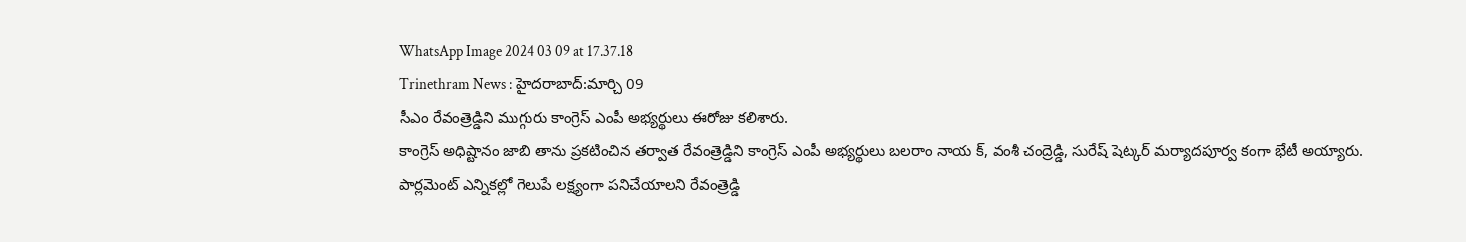WhatsApp Image 2024 03 09 at 17.37.18
Trinethram News : హైదరాబాద్:మార్చి 09
సీఎం రేవంత్రెడ్డిని ముగ్గురు కాంగ్రెస్ ఎంపీ అభ్యర్థులు ఈరోజు కలిశారు.
కాంగ్రెస్ అధిష్టానం జాబి తాను ప్రకటించిన తర్వాత రేవంత్రెడ్డిని కాంగ్రెస్ ఎంపీ అభ్యర్థులు బలరాం నాయ క్, వంశీ చంద్రెడ్డి, సురేష్ షెట్కర్ మర్యాదపూర్వ కంగా భేటీ అయ్యారు.
పార్లమెంట్ ఎన్నికల్లో గెలుపే లక్ష్యంగా పనిచేయాలని రేవంత్రెడ్డి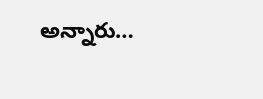అన్నారు…